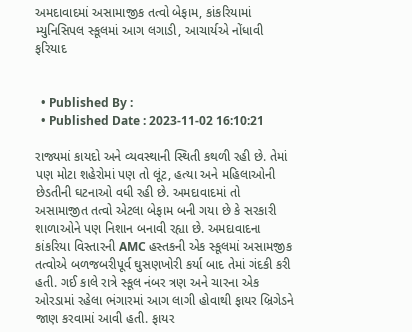અમદાવાદમાં અસામાજીક તત્વો બેફામ, કાંકરિયામાં મ્યુનિસિપલ સ્કૂલમાં આગ લગાડી, આચાર્યએ નોંધાવી ફરિયાદ


  • Published By :
  • Published Date : 2023-11-02 16:10:21

રાજ્યમાં કાયદો અને વ્યવસ્થાની સ્થિતી કથળી રહી છે. તેમાં પણ મોટા શહેરોમાં પણ તો લૂંટ, હત્યા અને મહિલાઓની છેડતીની ઘટનાઓ વધી રહી છે. અમદાવાદમાં તો અસામાજીત તત્વો એટલા બેફામ બની ગયા છે કે સરકારી શાળાઓને પણ નિશાન બનાવી રહ્યા છે. અમદાવાદના કાંકરિયા વિસ્તારની AMC હસ્તકની એક સ્કૂલમાં અસામજીક તત્વોએ બળજબરીપૂર્વ ઘુસણખોરી કર્યા બાદ તેમાં ગંદકી કરી હતી. ગઈ કાલે રાત્રે સ્કૂલ નંબર ત્રણ અને ચારના એક ઓરડામાં રહેલા ભંગારમાં આગ લાગી હોવાથી ફાયર બ્રિગેડને જાણ કરવામાં આવી હતી. ફાયર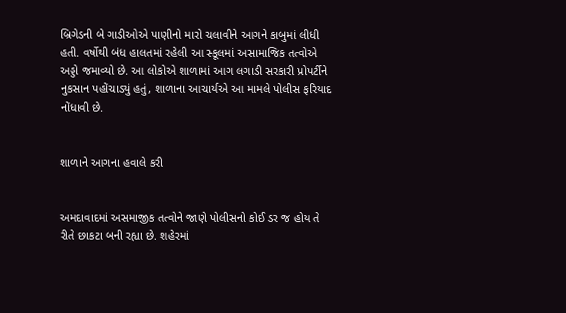બ્રિગેડની બે ગાડીઓએ પાણીનો મારો ચલાવીને આગને કાબુમાં લીધી હતી. વર્ષોથી બંધ હાલતમાં રહેલી આ સ્કૂલમાં અસામાજિક તત્વોએ અડ્ડો જમાવ્યો છે. આ લોકોએ શાળામાં આગ લગાડી સરકારી પ્રોપર્ટીને નુકસાન પહોંચાડ્યું હતું, શાળાના આચાર્યએ આ મામલે પોલીસ ફરિયાદ નોંધાવી છે.


શાળાને આગના હવાલે કરી


અમદાવાદમાં અસમાજીક તત્વોને જાણે પોલીસનો કોઈ ડર જ હોય તે રીતે છાકટા બની રહ્યા છે. શહેરમાં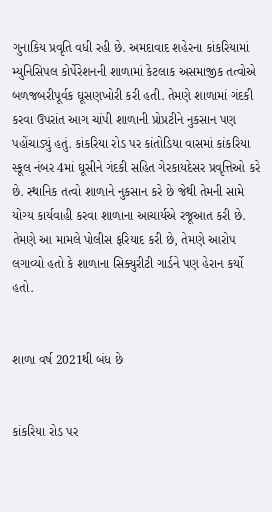ગુનાકિય પ્રવૃતિ વધી રહી છે. અમદાવાદ શહેરના કાંકરિયામાં મ્યુનિસિપલ કોર્પેરેશનની શાળામાં કેટલાક અસમાજીક તત્વોએ બળજબરીપૂર્વક ઘૂસણખોરી કરી હતી. તેમણે શાળામાં ગંદકી કરવા ઉપરાંત આગ ચાંપી શાળાની પ્રોપ્રટીને નુકસાન પણ પહોંચાડ્યું હતું. કાંકરિયા રોડ પર કાંતોડિયા વાસમાં કાંકરિયા સ્કૂલ નંબર 4માં ઘૂસીને ગંદકી સહિત ગેરકાયદેસર પ્રવૃત્તિઓ કરે છે. સ્થાનિક તત્વો શાળાને નુકસાન કરે છે જેથી તેમની સામે યોગ્ય કાર્યવાહી કરવા શાળાના આચાર્યએ રજૂઆત કરી છે. તેમણે આ મામલે પોલીસ ફરિયાદ કરી છે, તેમણે આરોપ લગાવ્યો હતો કે શાળાના સિક્યુરીટી ગાર્ડને પણ હેરાન કર્યો હતો.


શાળા વર્ષ 2021થી બંધ છે


કાંકરિયા રોડ પર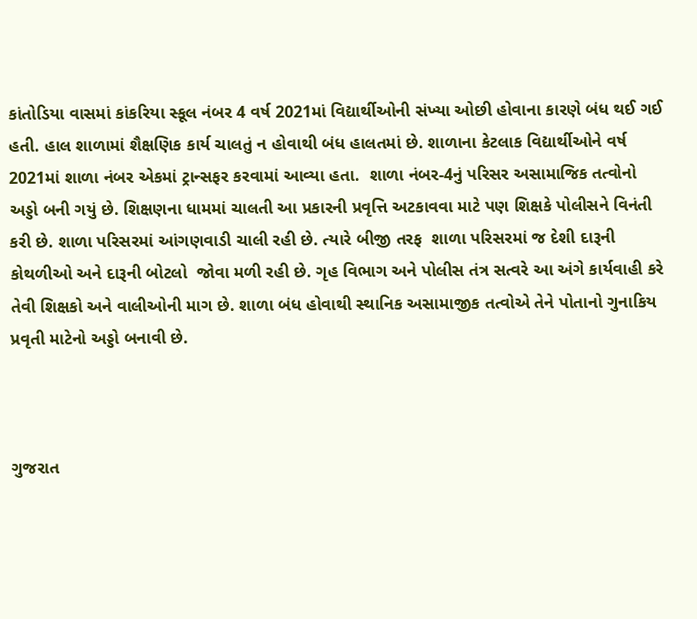કાંતોડિયા વાસમાં કાંકરિયા સ્કૂલ નંબર 4 વર્ષ 2021માં વિદ્યાર્થીઓની સંખ્યા ઓછી હોવાના કારણે બંધ થઈ ગઈ હતી. હાલ શાળામાં શૈક્ષણિક કાર્ય ચાલતું ન હોવાથી બંધ હાલતમાં છે. શાળાના કેટલાક વિદ્યાર્થીઓને વર્ષ 2021માં શાળા નંબર એકમાં ટ્રાન્સફર કરવામાં આવ્યા હતા.  શાળા નંબર-4નું પરિસર અસામાજિક તત્વોનો અડ્ડો બની ગયું છે. શિક્ષણના ધામમાં ચાલતી આ પ્રકારની પ્રવૃત્તિ અટકાવવા માટે પણ શિક્ષકે પોલીસને વિનંતી કરી છે. શાળા પરિસરમાં આંગણવાડી ચાલી રહી છે. ત્યારે બીજી તરફ  શાળા પરિસરમાં જ દેશી દારૂની કોથળીઓ અને દારૂની બોટલો  જોવા મળી રહી છે. ગૃહ વિભાગ અને પોલીસ તંત્ર સત્વરે આ અંગે કાર્યવાહી કરે તેવી શિક્ષકો અને વાલીઓની માગ છે. શાળા બંધ હોવાથી સ્થાનિક અસામાજીક તત્વોએ તેને પોતાનો ગુનાકિય પ્રવૃતી માટેનો અડ્ડો બનાવી છે.



ગુજરાત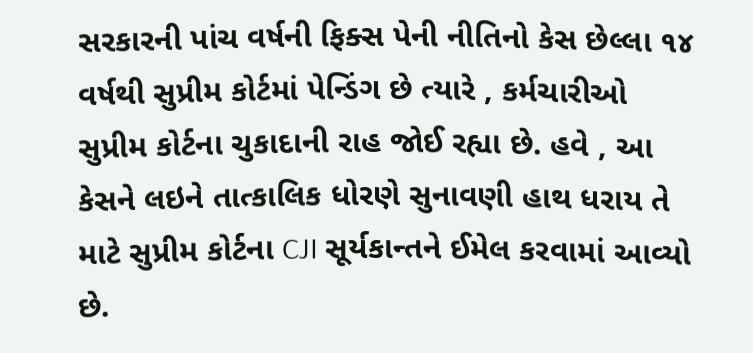સરકારની પાંચ વર્ષની ફિક્સ પેની નીતિનો કેસ છેલ્લા ૧૪ વર્ષથી સુપ્રીમ કોર્ટમાં પેન્ડિંગ છે ત્યારે , કર્મચારીઓ સુપ્રીમ કોર્ટના ચુકાદાની રાહ જોઈ રહ્યા છે. હવે , આ કેસને લઇને તાત્કાલિક ધોરણે સુનાવણી હાથ ધરાય તે માટે સુપ્રીમ કોર્ટના CJI સૂર્યકાન્તને ઈમેલ કરવામાં આવ્યો છે.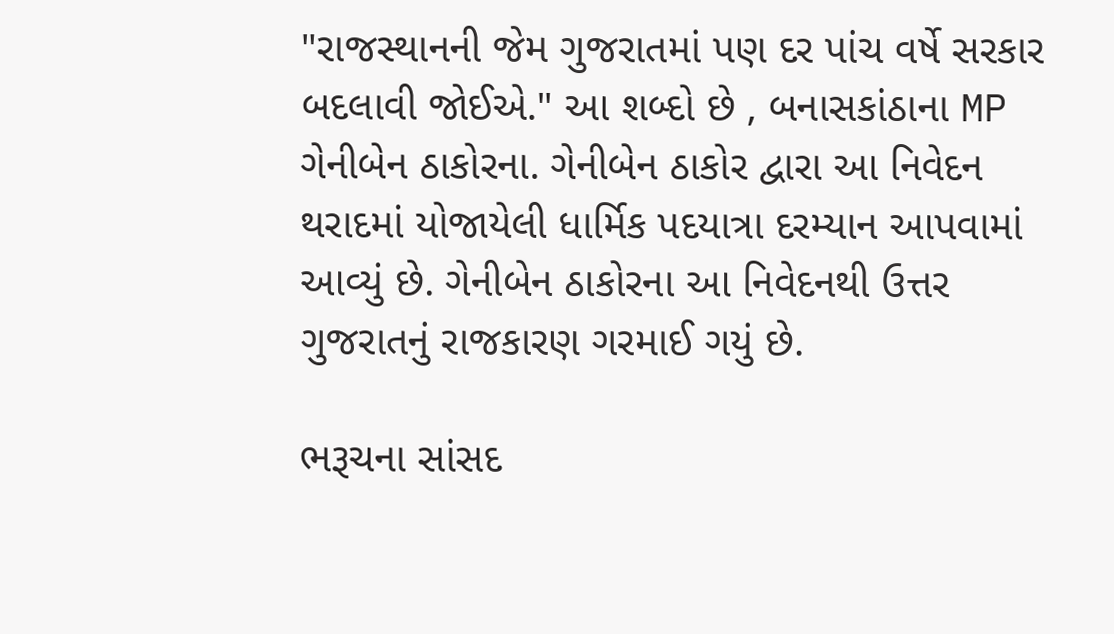"રાજસ્થાનની જેમ ગુજરાતમાં પણ દર પાંચ વર્ષે સરકાર બદલાવી જોઈએ." આ શબ્દો છે , બનાસકાંઠાના MP ગેનીબેન ઠાકોરના. ગેનીબેન ઠાકોર દ્વારા આ નિવેદન થરાદમાં યોજાયેલી ધાર્મિક પદયાત્રા દરમ્યાન આપવામાં આવ્યું છે. ગેનીબેન ઠાકોરના આ નિવેદનથી ઉત્તર ગુજરાતનું રાજકારણ ગરમાઈ ગયું છે.

ભરૂચના સાંસદ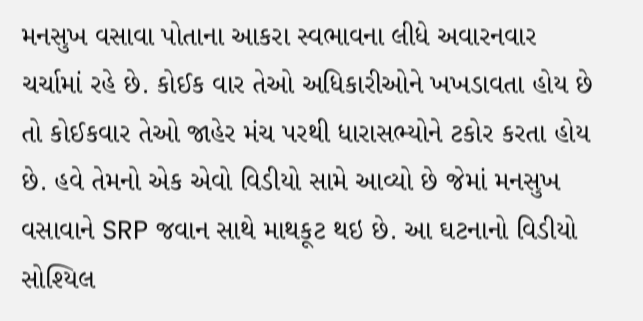મનસુખ વસાવા પોતાના આકરા સ્વભાવના લીધે અવારનવાર ચર્ચામાં રહે છે. કોઈક વાર તેઓ અધિકારીઓને ખખડાવતા હોય છે તો કોઈકવાર તેઓ જાહેર મંચ પરથી ધારાસભ્યોને ટકોર કરતા હોય છે. હવે તેમનો એક એવો વિડીયો સામે આવ્યો છે જેમાં મનસુખ વસાવાને SRP જવાન સાથે માથકૂટ થઇ છે. આ ઘટનાનો વિડીયો સોશ્યિલ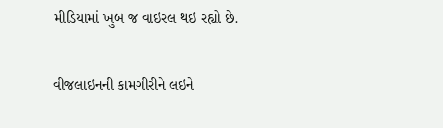મીડિયામાં ખુબ જ વાઇરલ થઇ રહ્યો છે.

વીજલાઇનની કામગીરીને લઇને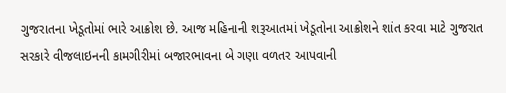ગુજરાતના ખેડૂતોમાં ભારે આક્રોશ છે. આજ મહિનાની શરૂઆતમાં ખેડૂતોના આક્રોશને શાંત કરવા માટે ગુજરાત સરકારે વીજલાઇનની કામગીરીમાં બજારભાવના બે ગણા વળતર આપવાની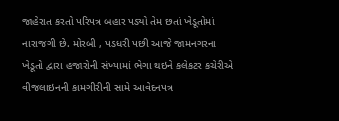જાહેરાત કરતો પરિપત્ર બહાર પડ્યો તેમ છતાં ખેડૂતોમાં નારાજગી છે. મોરબી , પડધરી પછી આજે જામનગરના ખેડૂતો દ્વારા હજારોની સંખ્યામાં ભેગા થઇને કલેકટર કચેરીએ વીજલાઇનની કામગીરીની સામે આવેદનપત્ર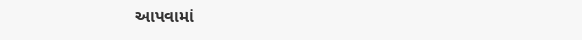આપવામાં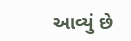આવ્યું છે